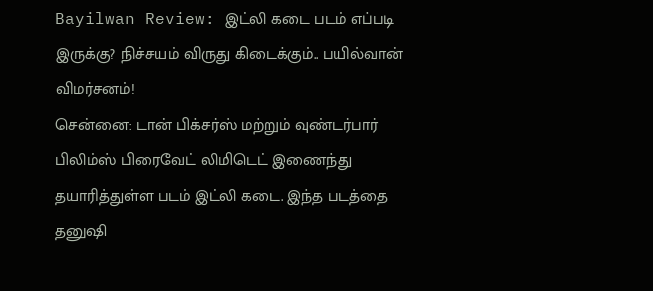Bayilwan Review: இட்லி கடை படம் எப்படி இருக்கு? நிச்சயம் விருது கிடைக்கும்.. பயில்வான் விமர்சனம்!
சென்னை: டான் பிக்சர்ஸ் மற்றும் வுண்டர்பார் பிலிம்ஸ் பிரைவேட் லிமிடெட் இணைந்து தயாரித்துள்ள படம் இட்லி கடை. இந்த படத்தை தனுஷி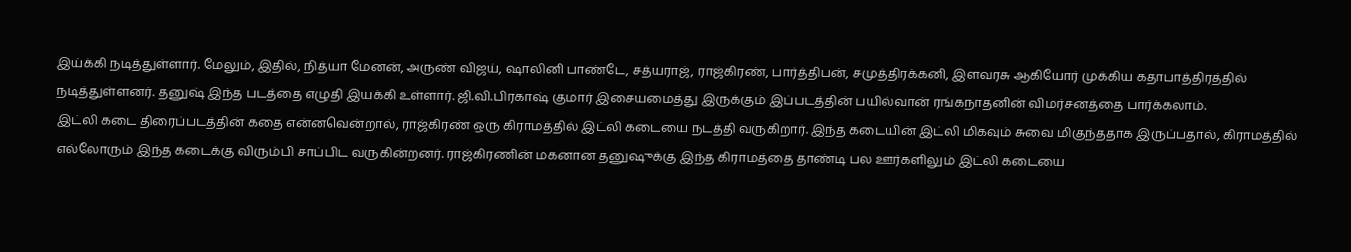இய்க்கி நடித்துள்ளார். மேலும், இதில், நித்யா மேனன், அருண் விஜய், ஷாலினி பாண்டே, சத்யராஜ், ராஜ்கிரண், பார்த்திபன், சமுத்திரக்கனி, இளவரசு ஆகியோர் முக்கிய கதாபாத்திரத்தில் நடித்துள்ளனர். தனுஷ் இந்த படத்தை எழுதி இயக்கி உள்ளார். ஜி.வி.பிரகாஷ் குமார் இசையமைத்து இருக்கும் இப்படத்தின் பயில்வான் ரங்கநாதனின் விமர்சனத்தை பார்க்கலாம்.
இட்லி கடை திரைப்படத்தின் கதை என்னவென்றால், ராஜ்கிரண் ஒரு கிராமத்தில் இட்லி கடையை நடத்தி வருகிறார். இந்த கடையின் இட்லி மிகவும் சுவை மிகுந்ததாக இருப்பதால், கிராமத்தில் எல்லோரும் இந்த கடைக்கு விரும்பி சாப்பிட வருகின்றனர். ராஜ்கிரணின் மகனான தனுஷுக்கு இந்த கிராமத்தை தாண்டி பல ஊர்களிலும் இட்லி கடையை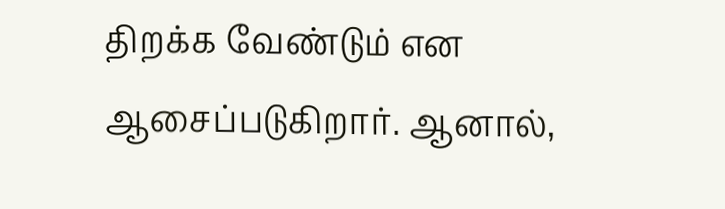திறக்க வேண்டும் என ஆசைப்படுகிறார். ஆனால்,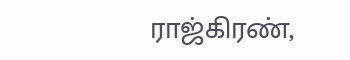ராஜ்கிரண்,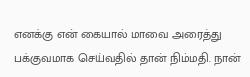எனக்கு என் கையால் மாவை அரைத்து பக்குவமாக செய்வதில் தான் நிம்மதி. நான்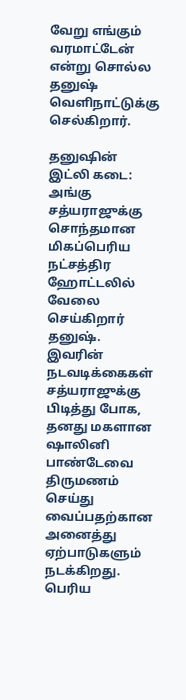வேறு எங்கும் வரமாட்டேன் என்று சொல்ல தனுஷ் வெளிநாட்டுக்கு செல்கிறார்.

தனுஷின் இட்லி கடை: அங்கு சத்யராஜுக்கு சொந்தமான மிகப்பெரிய நட்சத்திர ஹோட்டலில் வேலை செய்கிறார் தனுஷ். இவரின் நடவடிக்கைகள் சத்யராஜுக்கு பிடித்து போக, தனது மகளான ஷாலினி பாண்டேவை திருமணம் செய்து வைப்பதற்கான அனைத்து ஏற்பாடுகளும் நடக்கிறது. பெரிய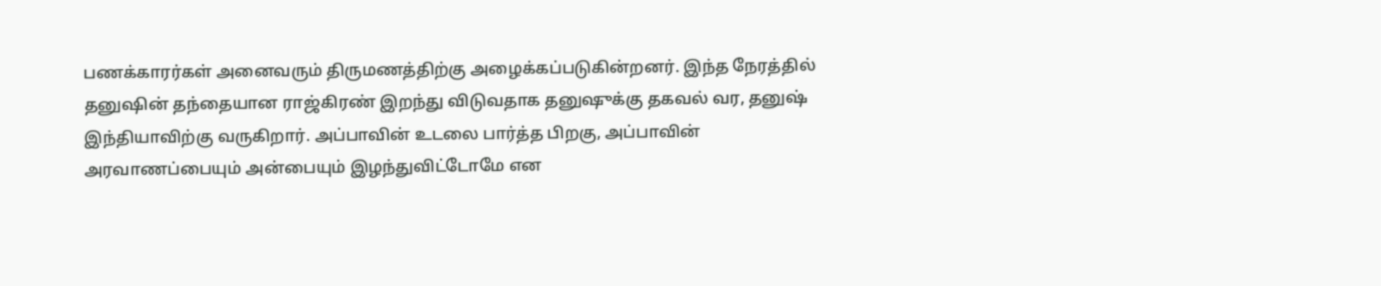பணக்காரர்கள் அனைவரும் திருமணத்திற்கு அழைக்கப்படுகின்றனர். இந்த நேரத்தில் தனுஷின் தந்தையான ராஜ்கிரண் இறந்து விடுவதாக தனுஷுக்கு தகவல் வர, தனுஷ் இந்தியாவிற்கு வருகிறார். அப்பாவின் உடலை பார்த்த பிறகு, அப்பாவின் அரவாணப்பையும் அன்பையும் இழந்துவிட்டோமே என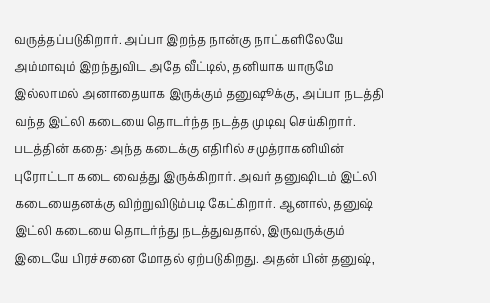வருத்தப்படுகிறார். அப்பா இறந்த நான்கு நாட்களிலேயே அம்மாவும் இறந்துவிட அதே வீட்டில், தனியாக யாருமே இல்லாமல் அனாதையாக இருக்கும் தனுஷூக்கு, அப்பா நடத்தி வந்த இட்லி கடையை தொடர்ந்த நடத்த முடிவு செய்கிறார்.
படத்தின் கதை: அந்த கடைக்கு எதிரில் சமுத்ராகனியின் புரோட்டா கடை வைத்து இருக்கிறார். அவர் தனுஷிடம் இட்லி கடையைதனக்கு விற்றுவிடும்படி கேட்கிறார். ஆனால், தனுஷ் இட்லி கடையை தொடர்ந்து நடத்துவதால், இருவருக்கும் இடையே பிரச்சனை மோதல் ஏற்படுகிறது. அதன் பின் தனுஷ்,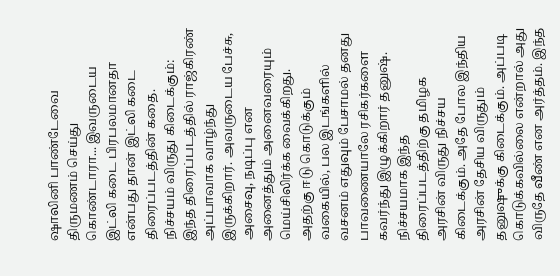ஷாலினி பாண்டேவை திருமணம் செய்து கொண்டாரா... இவருடைய இட்லி கடை பிரபலமானதா என்பது தான் இட்லி கடை திரைப்படத்தின் கதை.
நிச்சயம் விருது கிடைக்கும்: இந்த திரைப்படத்தில் ராஜ்கிரண் அப்பாவாக வாழ்ந்து இருக்கிறார். அவருடைய பேச்சு, அசைவு, நடிப்பு என அனைத்தும் அனைவரையும் மெய்சிலிர்க்க வைக்கிறது. அதற்கு ஈடு கொடுக்கும் வகையில், பல இடங்களில் வசனம் எதுவும் பேசாமல் தனது பாவணையாலே ரசிகர்களை கவர்ந்து இழுக்கிறார் தனுஷ். நிச்சயமாக இந்த திரைப்படத்திற்கு தமிழக அரசின் விருது நிச்சய கிடைக்கும். அதே போல இந்திய அரசின் தேசிய விருதும் தனுஷுக்கு கிடைக்கும். அப்படி கொடுக்கவில்லை என்றால் அது விருதே வீண் என அர்த்தம். இந்த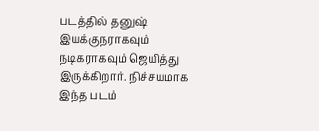படத்தில் தனுஷ் இயக்குநராகவும் நடிகராகவும் ஜெயித்து இருக்கிறார். நிச்சயமாக இந்த படம்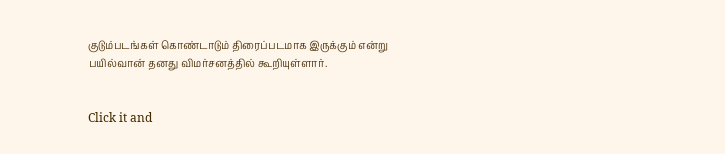குடும்படங்கள் கொண்டாடும் திரைப்படமாக இருக்கும் என்று பயில்வான் தனது விமர்சனத்தில் கூறியுள்ளார்.


Click it and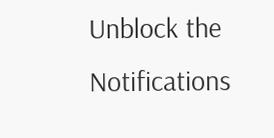Unblock the Notifications